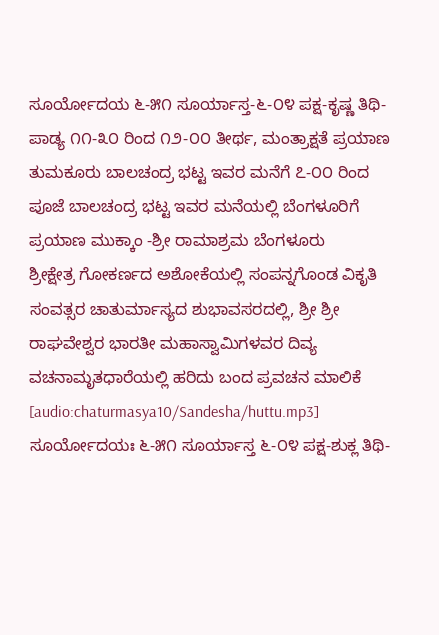ಸೂರ್ಯೋದಯ ೬-೫೧ ಸೂರ್ಯಾಸ್ತ-೬-೦೪ ಪಕ್ಷ-ಕೃಷ್ಣ ತಿಥಿ-ಪಾಡ್ಯ ೧೧-೩೦ ರಿಂದ ೧೨-೦೦ ತೀರ್ಥ, ಮಂತ್ರಾಕ್ಷತೆ ಪ್ರಯಾಣ ತುಮಕೂರು ಬಾಲಚಂದ್ರ ಭಟ್ಟ ಇವರ ಮನೆಗೆ ೭-೦೦ ರಿಂದ ಪೂಜೆ ಬಾಲಚಂದ್ರ ಭಟ್ಟ ಇವರ ಮನೆಯಲ್ಲಿ ಬೆಂಗಳೂರಿಗೆ ಪ್ರಯಾಣ ಮುಕ್ಕಾಂ -ಶ್ರೀ ರಾಮಾಶ್ರಮ ಬೆಂಗಳೂರು
ಶ್ರೀಕ್ಷೇತ್ರ ಗೋಕರ್ಣದ ಅಶೋಕೆಯಲ್ಲಿ ಸಂಪನ್ನಗೊಂಡ ವಿಕೃತಿ ಸಂವತ್ಸರ ಚಾತುರ್ಮಾಸ್ಯದ ಶುಭಾವಸರದಲ್ಲಿ, ಶ್ರೀ ಶ್ರೀ ರಾಘವೇಶ್ವರ ಭಾರತೀ ಮಹಾಸ್ವಾಮಿಗಳವರ ದಿವ್ಯ ವಚನಾಮೃತಧಾರೆಯಲ್ಲಿ ಹರಿದು ಬಂದ ಪ್ರವಚನ ಮಾಲಿಕೆ [audio:chaturmasya10/Sandesha/huttu.mp3]
ಸೂರ್ಯೋದಯಃ ೬-೫೧ ಸೂರ್ಯಾಸ್ತ ೬-೦೪ ಪಕ್ಷ-ಶುಕ್ಲ ತಿಥಿ-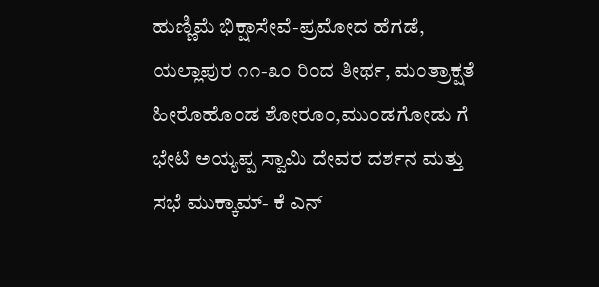ಹುಣ್ಣಿಮೆ ಭಿಕ್ಷಾಸೇವೆ-ಪ್ರಮೋದ ಹೆಗಡೆ, ಯಲ್ಲಾಪುರ ೧೧-೩೦ ರಿಂದ ತೀರ್ಥ, ಮಂತ್ರಾಕ್ಷತೆ ಹೀರೊಹೊಂಡ ಶೋರೂಂ,ಮುಂಡಗೋಡು ಗೆ ಭೇಟಿ ಅಯ್ಯಪ್ಪ ಸ್ವಾಮಿ ದೇವರ ದರ್ಶನ ಮತ್ತು ಸಭೆ ಮುಕ್ಕಾಮ್- ಕೆ ಎನ್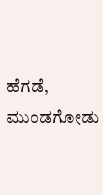ಹೆಗಡೆ, ಮುಂಡಗೋಡು